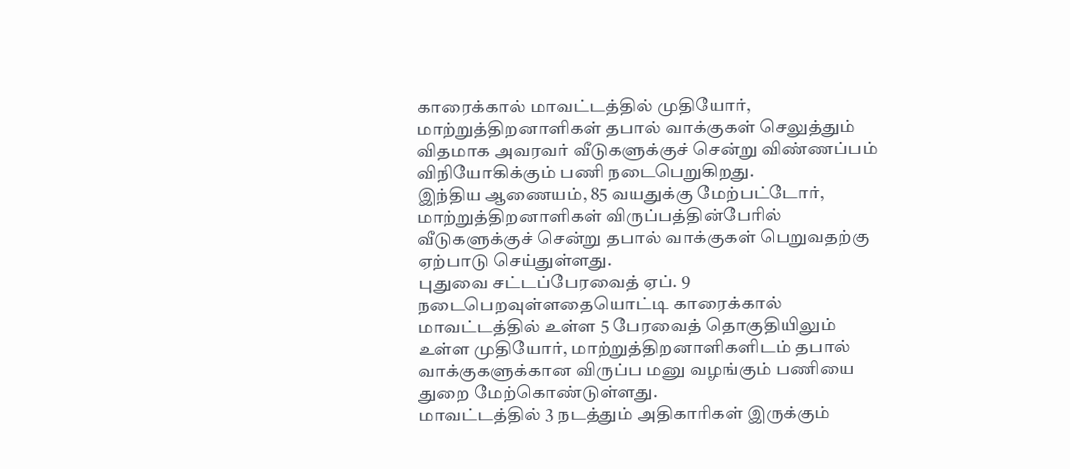காரைக்கால் மாவட்டத்தில் முதியோர், மாற்றுத்திறனாளிகள் தபால் வாக்குகள் செலுத்தும் விதமாக அவரவர் வீடுகளுக்குச் சென்று விண்ணப்பம் விநியோகிக்கும் பணி நடைபெறுகிறது.
இந்திய ஆணையம், 85 வயதுக்கு மேற்பட்டோர், மாற்றுத்திறனாளிகள் விருப்பத்தின்பேரில் வீடுகளுக்குச் சென்று தபால் வாக்குகள் பெறுவதற்கு ஏற்பாடு செய்துள்ளது.
புதுவை சட்டப்பேரவைத் ஏப். 9 நடைபெறவுள்ளதையொட்டி காரைக்கால் மாவட்டத்தில் உள்ள 5 பேரவைத் தொகுதியிலும் உள்ள முதியோர், மாற்றுத்திறனாளிகளிடம் தபால் வாக்குகளுக்கான விருப்ப மனு வழங்கும் பணியை துறை மேற்கொண்டுள்ளது.
மாவட்டத்தில் 3 நடத்தும் அதிகாரிகள் இருக்கும்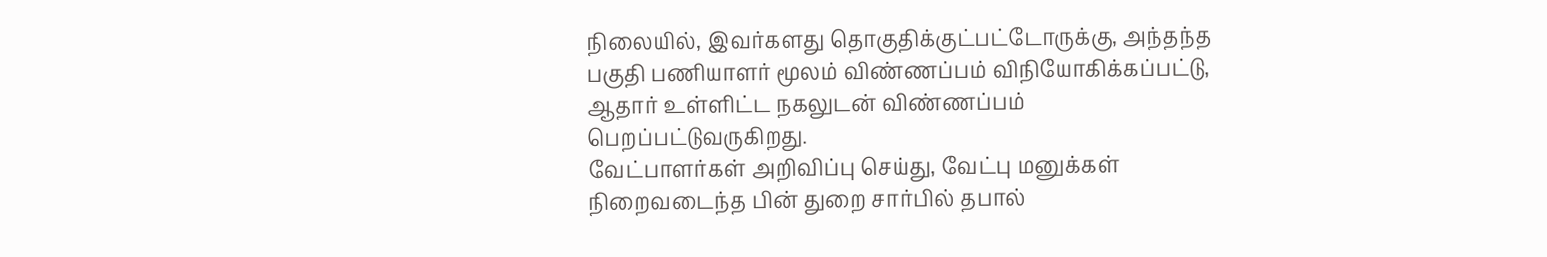நிலையில், இவர்களது தொகுதிக்குட்பட்டோருக்கு, அந்தந்த பகுதி பணியாளர் மூலம் விண்ணப்பம் விநியோகிக்கப்பட்டு, ஆதார் உள்ளிட்ட நகலுடன் விண்ணப்பம் பெறப்பட்டுவருகிறது.
வேட்பாளர்கள் அறிவிப்பு செய்து, வேட்பு மனுக்கள் நிறைவடைந்த பின் துறை சார்பில் தபால்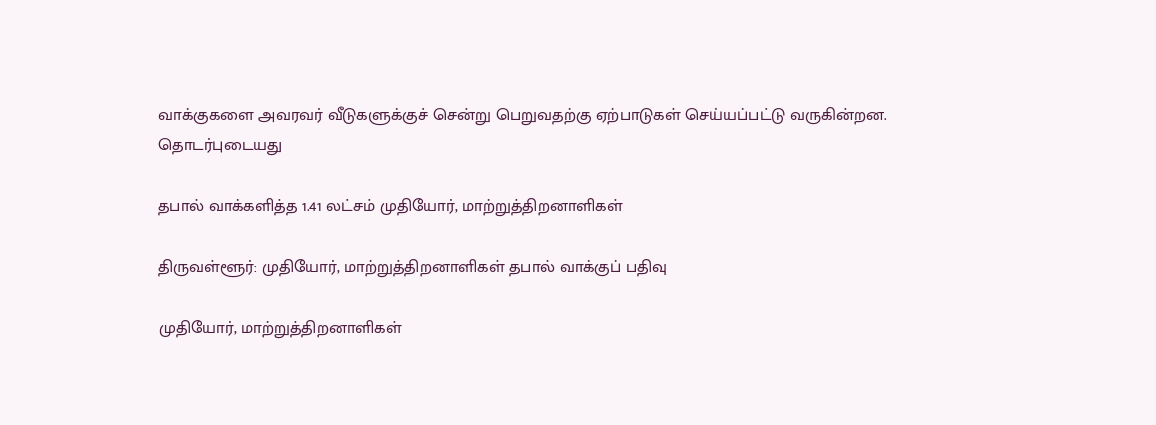வாக்குகளை அவரவர் வீடுகளுக்குச் சென்று பெறுவதற்கு ஏற்பாடுகள் செய்யப்பட்டு வருகின்றன.
தொடர்புடையது

தபால் வாக்களித்த 1.41 லட்சம் முதியோர், மாற்றுத்திறனாளிகள்

திருவள்ளூர்: முதியோர், மாற்றுத்திறனாளிகள் தபால் வாக்குப் பதிவு

முதியோர், மாற்றுத்திறனாளிகள்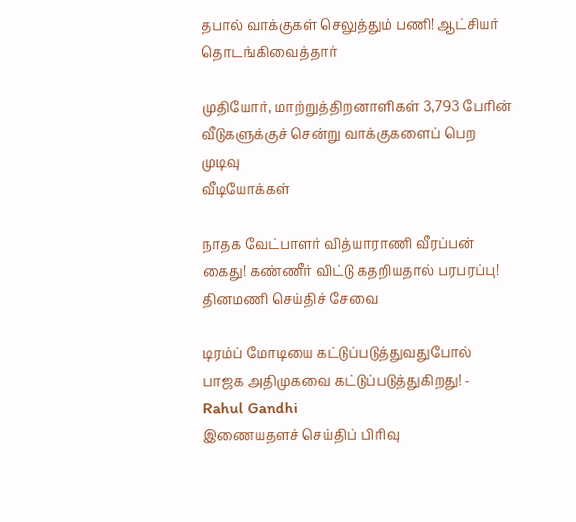தபால் வாக்குகள் செலுத்தும் பணி! ஆட்சியர் தொடங்கிவைத்தார்

முதியோர், மாற்றுத்திறனாளிகள் 3,793 பேரின் வீடுகளுக்குச் சென்று வாக்குகளைப் பெற முடிவு
வீடியோக்கள்

நாதக வேட்பாளர் வித்யாராணி வீரப்பன் கைது! கண்ணீர் விட்டு கதறியதால் பரபரப்பு!
தினமணி செய்திச் சேவை

டிரம்ப் மோடியை கட்டுப்படுத்துவதுபோல் பாஜக அதிமுகவை கட்டுப்படுத்துகிறது! - Rahul Gandhi
இணையதளச் செய்திப் பிரிவு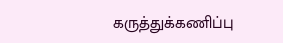கருத்துக்கணிப்பு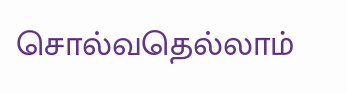சொல்வதெல்லாம்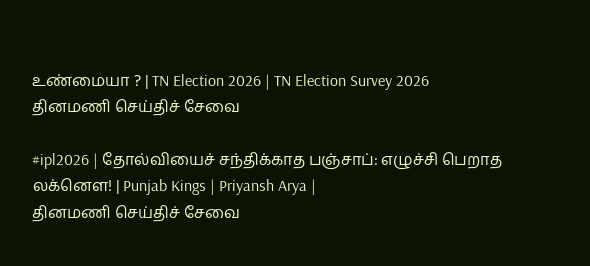உண்மையா ? | TN Election 2026 | TN Election Survey 2026
தினமணி செய்திச் சேவை

#ipl2026 | தோல்வியைச் சந்திக்காத பஞ்சாப்: எழுச்சி பெறாத லக்னௌ! | Punjab Kings | Priyansh Arya |
தினமணி செய்திச் சேவை